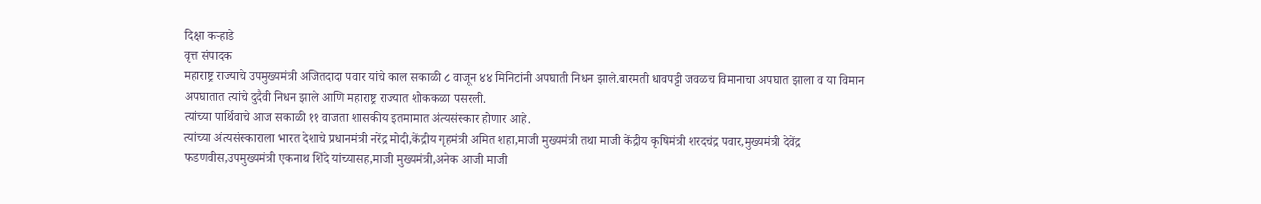दिक्षा कऱ्हाडे
वृत्त संपादक
महाराष्ट्र राज्याचे उपमुख्यमंत्री अजितदादा पवार यांचे काल सकाळी ८ वाजून ४४ मिनिटांनी अपघाती निधन झाले.बारमती धावपट्टी जवळच विमानाचा अपघात झाला व या विमान अपघातात त्यांचे दुदैवी निधन झाले आणि महाराष्ट्र राज्यात शोककळा पसरली.
त्यांच्या पार्थिवाचे आज सकाळी ११ वाजता शासकीय इतमामात अंत्यसंस्कार होणार आहे.
त्यांच्या अंत्यसंस्काराला भारत देशाचे प्रधानमंत्री नरेंद्र मोदी,केंद्रीय गृहमंत्री अमित शहा,माजी मुख्यमंत्री तथा माजी केंद्रीय कृषिमंत्री शरदचंद्र पवार,मुख्यमंत्री देवेंद्र फडणवीस,उपमुख्यमंत्री एकनाथ शिंदे यांच्यासह,माजी मुख्यमंत्री,अनेक आजी माजी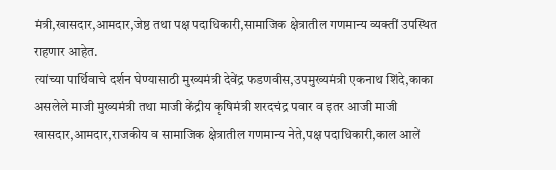मंत्री,खासदार,आमदार,जेष्ठ तथा पक्ष पदाधिकारी,सामाजिक क्षेत्रातील गणमान्य व्यक्तीं उपस्थित राहणार आहेत.
त्यांच्या पार्थिवाचे दर्शन घेण्यासाठी मुख्यमंत्री देवेंद्र फडणवीस,उपमुख्यमंत्री एकनाथ शिंदे,काका असलेले माजी मुख्यमंत्री तथा माजी केंद्रीय कृषिमंत्री शरदचंद्र पवार व इतर आजी माजी खासदार,आमदार,राजकीय व सामाजिक क्षेत्रातील गणमान्य नेते,पक्ष पदाधिकारी,काल आलें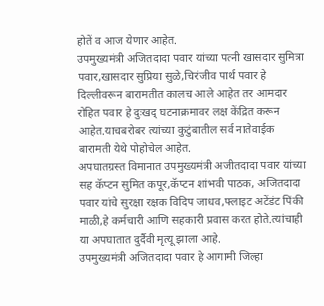होतें व आज येणार आहेत.
उपमुख्यमंत्री अजितदादा पवार यांच्या पत्नी खासदार सुमित्रा पवार,खासदार सुप्रिया सुळे,चिरंजीव पार्थ पवार हे दिल्लीवरून बारामतीत कालच आले आहेत तर आमदार रोहित पवार हे दुःखद् घटनाक्रमावर लक्ष केंद्रित करून आहेत.याचबरोबर त्यांच्या कुटुंबातील सर्व नातेवाईक बारामती येथे पोहोचेल आहेत.
अपघातग्रस्त विमानात उपमुख्यमंत्री अजीतदादा पवार यांच्या सह कॅप्टन सुमित कपूर,कॅप्टन शांभवी पाठक, अजितदादा पवार यांचे सुरक्षा रक्षक विदिप जाधव,फ्लाइट अटेंडंट पिंकी माळी,हे कर्मचारी आणि सहकारी प्रवास करत होते.त्यांचाही या अपघातात दुर्दैवी मृत्यू झाला आहे.
उपमुख्यमंत्री अजितदादा पवार हे आगामी जिल्हा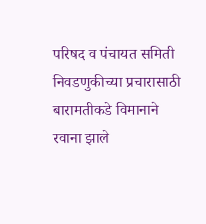परिषद व पंचायत समिती निवडणुकीच्या प्रचारासाठी बारामतीकडे विमानाने रवाना झाले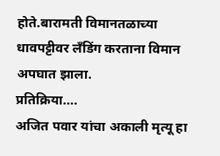होते.बारामती विमानतळाच्या धावपट्टीवर लॅंडिंग करताना विमान अपघात झाला.
प्रतिक्रिया….
अजित पवार यांचा अकाली मृत्यू हा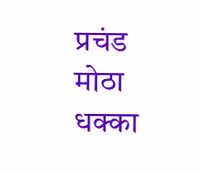प्रचंड मोठा धक्का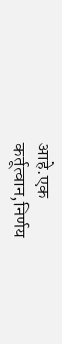आहे.एक कर्तूत्वान,निर्णय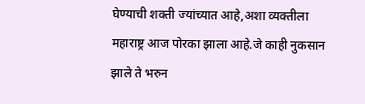घेण्याची शक्ती ज्यांच्यात आहे,अशा व्यक्तीला महाराष्ट्र आज पोरका झाला आहे.जे काही नुकसान झाले ते भरुन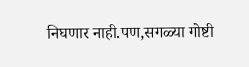निघणार नाही.पण,सगळ्या गोष्टी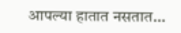आपल्या हातात नसतात…